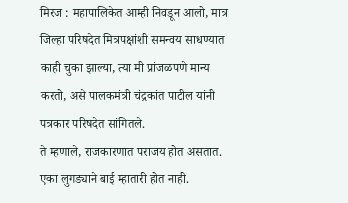मिरज : महापालिकेत आम्ही निवडून आलो, मात्र जिल्हा परिषदेत मित्रपक्षांशी समन्वय साधण्यात काही चुका झाल्या, त्या मी प्रांजळपणे मान्य करतो, असे पालकमंत्री चंद्रकांत पाटील यांनी पत्रकार परिषदेत सांगितले.
ते म्हणाले, राजकारणात पराजय होत असतात. एका लुगड्याने बाई म्हातारी होत नाही.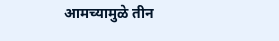आमच्यामुळे तीन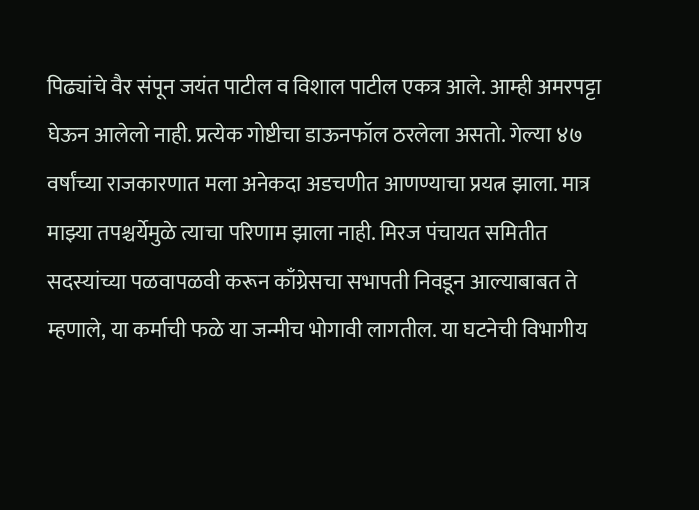पिढ्यांचे वैर संपून जयंत पाटील व विशाल पाटील एकत्र आले. आम्ही अमरपट्टा घेऊन आलेलो नाही. प्रत्येक गोष्टीचा डाऊनफॉल ठरलेला असतो. गेल्या ४७ वर्षांच्या राजकारणात मला अनेकदा अडचणीत आणण्याचा प्रयत्न झाला. मात्र माझ्या तपश्चर्येमुळे त्याचा परिणाम झाला नाही. मिरज पंचायत समितीत सदस्यांच्या पळवापळवी करून काँग्रेसचा सभापती निवडून आल्याबाबत ते म्हणाले, या कर्माची फळे या जन्मीच भोगावी लागतील. या घटनेची विभागीय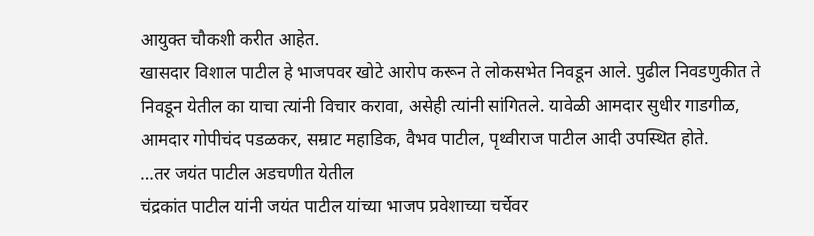आयुक्त चौकशी करीत आहेत.
खासदार विशाल पाटील हे भाजपवर खोटे आरोप करून ते लोकसभेत निवडून आले. पुढील निवडणुकीत ते निवडून येतील का याचा त्यांनी विचार करावा, असेही त्यांनी सांगितले. यावेळी आमदार सुधीर गाडगीळ, आमदार गोपीचंद पडळकर, सम्राट महाडिक, वैभव पाटील, पृथ्वीराज पाटील आदी उपस्थित होते.
…तर जयंत पाटील अडचणीत येतील
चंद्रकांत पाटील यांनी जयंत पाटील यांच्या भाजप प्रवेशाच्या चर्चेवर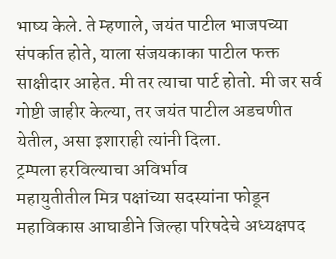भाष्य केले. ते म्हणाले, जयंत पाटील भाजपच्या संपर्कात होते, याला संजयकाका पाटील फक्त साक्षीदार आहेत. मी तर त्याचा पार्ट होतो. मी जर सर्व गोष्टी जाहीर केल्या, तर जयंत पाटील अडचणीत येतील, असा इशाराही त्यांनी दिला.
ट्रम्पला हरविल्याचा अविर्भाव
महायुतीतील मित्र पक्षांच्या सदस्यांना फोडून महाविकास आघाडीने जिल्हा परिषदेचे अध्यक्षपद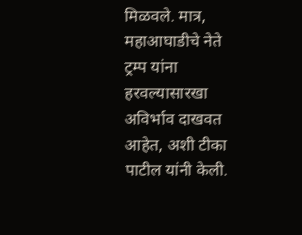मिळवले. मात्र, महाआघाडीचे नेते ट्रम्प यांना हरवल्यासारखा अविर्भाव दाखवत आहेत, अशी टीका पाटील यांनी केली.